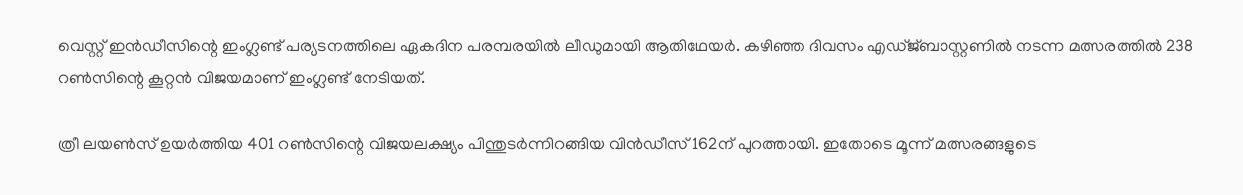വെസ്റ്റ് ഇന്‍ഡീസിന്റെ ഇംഗ്ലണ്ട് പര്യടനത്തിലെ ഏകദിന പരമ്പരയില്‍ ലീഡുമായി ആതിഥേയര്‍. കഴിഞ്ഞ ദിവസം എഡ്ജ്ബാസ്റ്റണില്‍ നടന്ന മത്സരത്തില്‍ 238 റണ്‍സിന്റെ കൂറ്റന്‍ വിജയമാണ് ഇംഗ്ലണ്ട് നേടിയത്.

ത്രീ ലയണ്‍സ് ഉയര്‍ത്തിയ 401 റണ്‍സിന്റെ വിജയലക്ഷ്യം പിന്തുടര്‍ന്നിറങ്ങിയ വിന്‍ഡീസ് 162ന് പുറത്തായി. ഇതോടെ മൂന്ന് മത്സരങ്ങളുടെ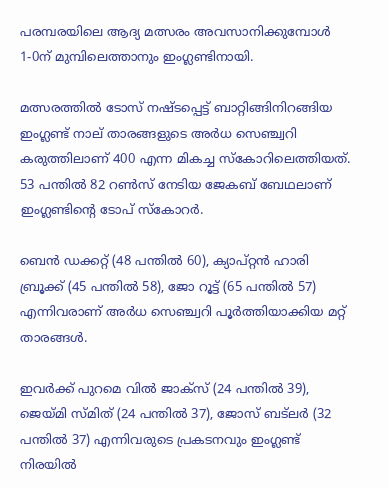പരമ്പരയിലെ ആദ്യ മത്സരം അവസാനിക്കുമ്പോള്‍ 1-0ന് മുമ്പിലെത്താനും ഇംഗ്ലണ്ടിനായി.

മത്സരത്തില്‍ ടോസ് നഷ്ടപ്പെട്ട് ബാറ്റിങ്ങിനിറങ്ങിയ ഇംഗ്ലണ്ട് നാല് താരങ്ങളുടെ അര്‍ധ സെഞ്ച്വറി കരുത്തിലാണ് 400 എന്ന മികച്ച സ്‌കോറിലെത്തിയത്. 53 പന്തില്‍ 82 റണ്‍സ് നേടിയ ജേകബ് ബേഥലാണ് ഇംഗ്ലണ്ടിന്റെ ടോപ് സ്‌കോറര്‍.

ബെന്‍ ഡക്കറ്റ് (48 പന്തില്‍ 60), ക്യാപ്റ്റന്‍ ഹാരി ബ്രൂക്ക് (45 പന്തില്‍ 58), ജോ റൂട്ട് (65 പന്തില്‍ 57) എന്നിവരാണ് അര്‍ധ സെഞ്ച്വറി പൂര്‍ത്തിയാക്കിയ മറ്റ് താരങ്ങള്‍.

ഇവര്‍ക്ക് പുറമെ വില്‍ ജാക്‌സ് (24 പന്തില്‍ 39), ജെയ്മി സ്മിത് (24 പന്തില്‍ 37), ജോസ് ബട്‌ലര്‍ (32 പന്തില്‍ 37) എന്നിവരുടെ പ്രകടനവും ഇംഗ്ലണ്ട് നിരയില്‍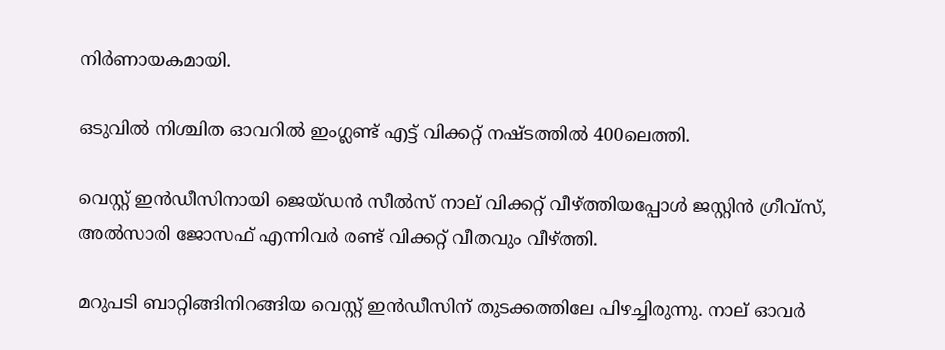നിര്‍ണായകമായി.

ഒടുവില്‍ നിശ്ചിത ഓവറില്‍ ഇംഗ്ലണ്ട് എട്ട് വിക്കറ്റ് നഷ്ടത്തില്‍ 400ലെത്തി.

വെസ്റ്റ് ഇന്‍ഡീസിനായി ജെയ്ഡന്‍ സീല്‍സ് നാല് വിക്കറ്റ് വീഴ്ത്തിയപ്പോള്‍ ജസ്റ്റിന്‍ ഗ്രീവ്‌സ്, അല്‍സാരി ജോസഫ് എന്നിവര്‍ രണ്ട് വിക്കറ്റ് വീതവും വീഴ്ത്തി.

മറുപടി ബാറ്റിങ്ങിനിറങ്ങിയ വെസ്റ്റ് ഇന്‍ഡീസിന് തുടക്കത്തിലേ പിഴച്ചിരുന്നു. നാല് ഓവര്‍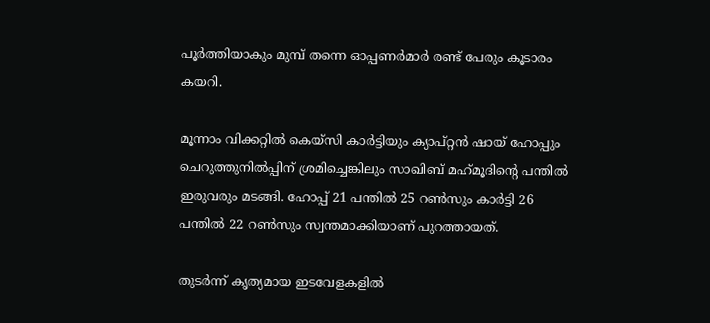പൂര്‍ത്തിയാകും മുമ്പ് തന്നെ ഓപ്പണര്‍മാര്‍ രണ്ട് പേരും കൂടാരം കയറി.

മൂന്നാം വിക്കറ്റില്‍ കെയ്‌സി കാര്‍ട്ടിയും ക്യാപ്റ്റന്‍ ഷായ് ഹോപ്പും ചെറുത്തുനില്‍പ്പിന് ശ്രമിച്ചെങ്കിലും സാഖിബ് മഹ്‌മൂദിന്റെ പന്തില്‍ ഇരുവരും മടങ്ങി. ഹോപ്പ് 21 പന്തില്‍ 25 റണ്‍സും കാര്‍ട്ടി 26 പന്തില്‍ 22 റണ്‍സും സ്വന്തമാക്കിയാണ് പുറത്തായത്.

തുടര്‍ന്ന് കൃത്യമായ ഇടവേളകളില്‍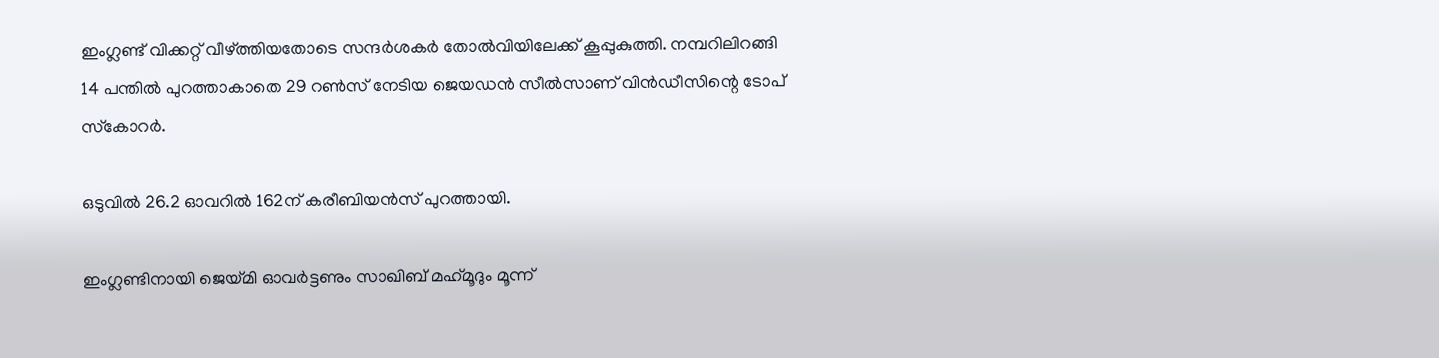ഇംഗ്ലണ്ട് വിക്കറ്റ് വീഴ്ത്തിയതോടെ സന്ദര്‍ശകര്‍ തോല്‍വിയിലേക്ക് കൂപ്പുകുത്തി. നമ്പറിലിറങ്ങി 14 പന്തില്‍ പുറത്താകാതെ 29 റണ്‍സ് നേടിയ ജെയഡന്‍ സീല്‍സാണ് വിന്‍ഡീസിന്റെ ടോപ് സ്‌കോറര്‍.

ഒടുവില്‍ 26.2 ഓവറില്‍ 162ന് കരീബിയന്‍സ് പുറത്തായി.

ഇംഗ്ലണ്ടിനായി ജെയ്മി ഓവര്‍ട്ടണും സാഖിബ് മഹ്‌മൂദും മൂന്ന്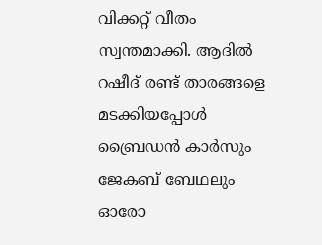വിക്കറ്റ് വീതം സ്വന്തമാക്കി. ആദില്‍ റഷീദ് രണ്ട് താരങ്ങളെ മടക്കിയപ്പോള്‍ ബ്രൈഡന്‍ കാര്‍സും ജേകബ് ബേഥലും ഓരോ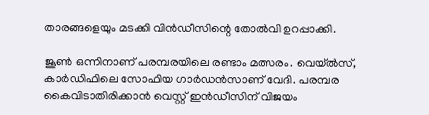താരങ്ങളെയും മടക്കി വിന്‍ഡീസിന്റെ തോല്‍വി ഉറപ്പാക്കി.

ജൂണ്‍ ഒന്നിനാണ് പരമ്പരയിലെ രണ്ടാം മത്സരം. വെയ്ല്‍സ്, കാര്‍ഡിഫിലെ സോഫിയ ഗാര്‍ഡന്‍സാണ് വേദി. പരമ്പര കൈവിടാതിരിക്കാന്‍ വെസ്റ്റ് ഇന്‍ഡീസിന് വിജയം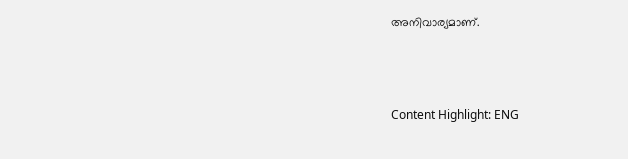അനിവാര്യമാണ്.



Content Highlight: ENG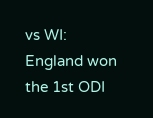vs WI: England won the 1st ODI